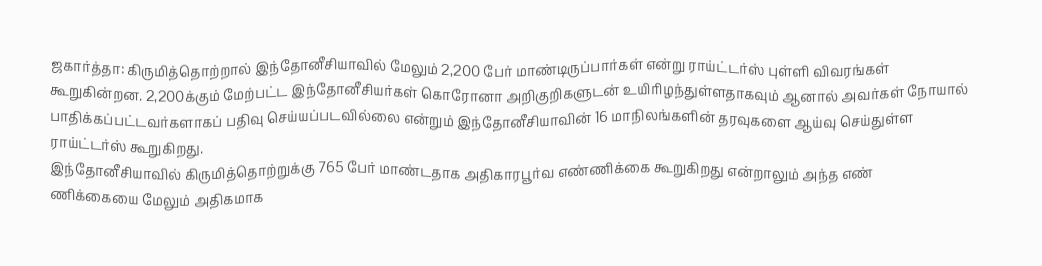ஜகார்த்தா: கிருமித்தொற்றால் இந்தோனீசியாவில் மேலும் 2,200 பேர் மாண்டிருப்பார்கள் என்று ராய்ட்டர்ஸ் புள்ளி விவரங்கள் கூறுகின்றன. 2,200க்கும் மேற்பட்ட இந்தோனீசியர்கள் கொரோனா அறிகுறிகளுடன் உயிரிழந்துள்ளதாகவும் ஆனால் அவர்கள் நோயால் பாதிக்கப்பட்டவர்களாகப் பதிவு செய்யப்படவில்லை என்றும் இந்தோனீசியாவின் 16 மாநிலங்களின் தரவுகளை ஆய்வு செய்துள்ள ராய்ட்டர்ஸ் கூறுகிறது.
இந்தோனீசியாவில் கிருமித்தொற்றுக்கு 765 பேர் மாண்டதாக அதிகாரபூர்வ எண்ணிக்கை கூறுகிறது என்றாலும் அந்த எண்
ணிக்கையை மேலும் அதிகமாக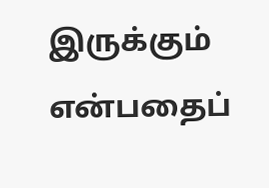இருக்கும் என்பதைப்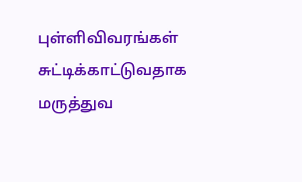புள்ளிவிவரங்கள் சுட்டிக்காட்டுவதாக மருத்துவ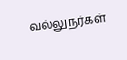வல்லுநர்கள்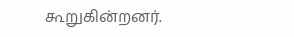கூறுகின்றனர்.